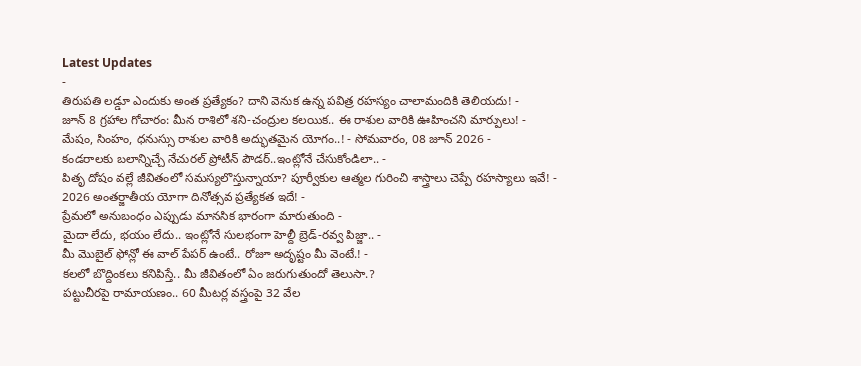Latest Updates
-
తిరుపతి లడ్డూ ఎందుకు అంత ప్రత్యేకం? దాని వెనుక ఉన్న పవిత్ర రహస్యం చాలామందికి తెలియదు! -
జూన్ 8 గ్రహాల గోచారం: మీన రాశిలో శని-చంద్రుల కలయిక.. ఈ రాశుల వారికి ఊహించని మార్పులు! -
మేషం, సింహం, ధనుస్సు రాశుల వారికి అద్భుతమైన యోగం..! - సోమవారం, 08 జూన్ 2026 -
కండరాలకు బలాన్నిచ్చే నేచురల్ ప్రోటీన్ పౌడర్..ఇంట్లోనే చేసుకోండిలా.. -
పితృ దోషం వల్లే జీవితంలో సమస్యలొస్తున్నాయా? పూర్వీకుల ఆత్మల గురించి శాస్త్రాలు చెప్పే రహస్యాలు ఇవే! -
2026 అంతర్జాతీయ యోగా దినోత్సవ ప్రత్యేకత ఇదే! -
ప్రేమలో అనుబంధం ఎప్పుడు మానసిక భారంగా మారుతుంది -
మైదా లేదు, భయం లేదు.. ఇంట్లోనే సులభంగా హెల్దీ బ్రెడ్-రవ్వ పిజ్జా.. -
మీ మొబైల్ ఫోన్లో ఈ వాల్ పేపర్ ఉంటే.. రోజూ అదృష్టం మీ వెంటే.! -
కలలో బొద్దింకలు కనిపిస్తే.. మీ జీవితంలో ఏం జరుగుతుందో తెలుసా.?
పట్టుచీరపై రామాయణం.. 60 మీటర్ల వస్త్రంపై 32 వేల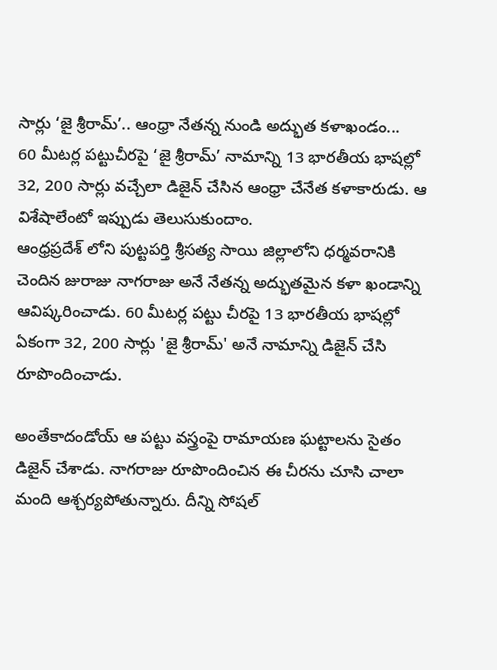సార్లు ‘జై శ్రీరామ్’.. ఆంధ్రా నేతన్న నుండి అద్భుత కళాఖండం...
60 మీటర్ల పట్టుచీరపై ‘జై శ్రీరామ్’ నామాన్ని 13 భారతీయ భాషల్లో 32, 200 సార్లు వచ్చేలా డిజైన్ చేసిన ఆంధ్రా చేనేత కళాకారుడు. ఆ విశేషాలేంటో ఇప్పుడు తెలుసుకుందాం.
ఆంధ్రప్రదేశ్ లోని పుట్టపర్తి శ్రీసత్య సాయి జిల్లాలోని ధర్మవరానికి చెందిన జురాజు నాగరాజు అనే నేతన్న అద్భుతమైన కళా ఖండాన్ని ఆవిష్కరించాడు. 60 మీటర్ల పట్టు చీరపై 13 భారతీయ భాషల్లో ఏకంగా 32, 200 సార్లు 'జై శ్రీరామ్' అనే నామాన్ని డిజైన్ చేసి రూపొందించాడు.

అంతేకాదండోయ్ ఆ పట్టు వస్త్రంపై రామాయణ ఘట్టాలను సైతం డిజైన్ చేశాడు. నాగరాజు రూపొందించిన ఈ చీరను చూసి చాలా మంది ఆశ్చర్యపోతున్నారు. దీన్ని సోషల్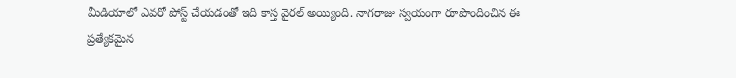మీడియాలో ఎవరో పోస్ట్ చేయడంతో ఇది కాస్త వైరల్ అయ్యింది. నాగరాజు స్వయంగా రూపొందించిన ఈ ప్రత్యేకమైన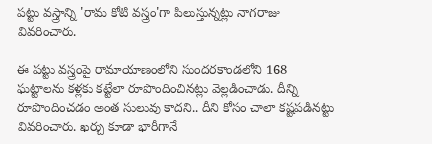పట్టు వస్త్రాన్ని 'రామ కోటి వస్త్రం'గా పిలుస్తున్నట్లు నాగరాజు వివరించారు.

ఈ పట్టు వస్త్రంపై రామాయాణంలోని సుందరకాండలోని 168 ఘట్టాలను కళ్లకు కట్టేలా రూపొందించినట్లు వెల్లడించాడు. దీన్ని రూపొందించడం అంత సులువు కాదని.. దీని కోసం చాలా కష్టపడినట్టు వివరించారు. ఖర్చు కూడా భారీగానే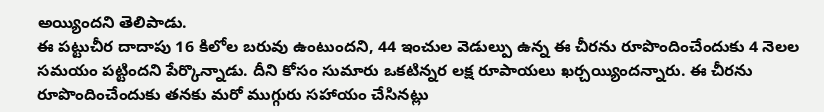అయ్యిందని తెలిపాడు.
ఈ పట్టుచీర దాదాపు 16 కిలోల బరువు ఉంటుందని, 44 ఇంచుల వెడుల్పు ఉన్న ఈ చీరను రూపొందించేందుకు 4 నెలల సమయం పట్టిందని పేర్కొన్నాడు. దీని కోసం సుమారు ఒకటిన్నర లక్ష రూపాయలు ఖర్చయ్యిందన్నారు. ఈ చీరను రూపొందించేందుకు తనకు మరో ముగ్గురు సహాయం చేసినట్లు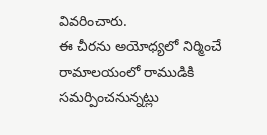వివరించారు.
ఈ చీరను అయోధ్యలో నిర్మించే రామాలయంలో రాముడికి సమర్పించనున్నట్లు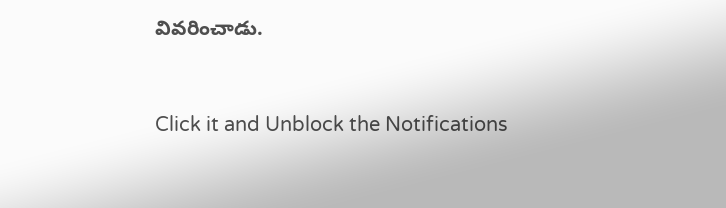వివరించాడు.



Click it and Unblock the Notifications